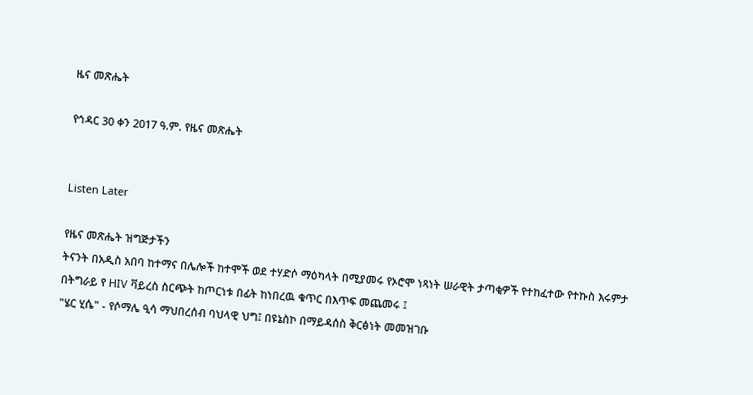ዜና መጽሔት

የኅዳር 30 ቀን 2017 ዓ.ም. የዜና መጽሔት


Listen Later

የዜና መጽሔት ዝግጅታችን
ትናንት በአዲስ አበባ ከተማና በሌሎች ከተሞች ወደ ተሃድሶ ማዕካላት በሚያመሩ የኦሮሞ ነጻነት ሠራዊት ታጣቂዎች የተከፈተው የተኩስ እሩምታ
በትግራይ የ HIV ቫይረስ ስርጭት ከጦርነቱ በፊት ከነበረዉ ቁጥር በእጥፍ መጨመሩ ፤
"ሄር ሂሴ" - የሶማሌ ዒሳ ማህበረሰብ ባህላዊ ህግ፤ በዩኔስኮ በማይዳሰስ ቅርፅነት መመዝገቡ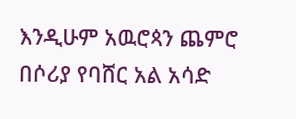እንዲሁም አዉሮጳን ጨምሮ በሶሪያ የባሸር አል አሳድ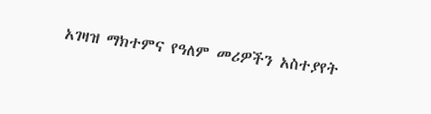አገዛዝ ማክተምና የዓለም መሪዎችን አስተያየት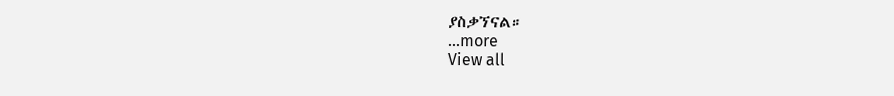ያስቃኘናል።
...more
View all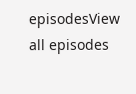episodesView all episodes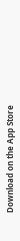Download on the App Store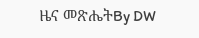ዜና መጽሔትBy DW